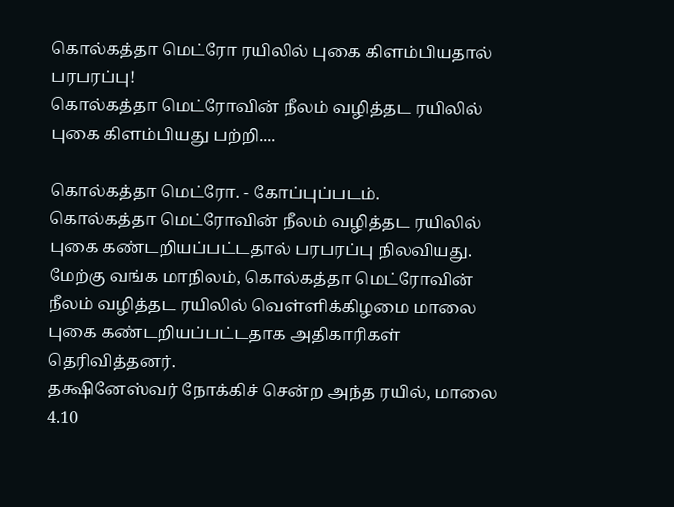கொல்கத்தா மெட்ரோ ரயிலில் புகை கிளம்பியதால் பரபரப்பு!
கொல்கத்தா மெட்ரோவின் நீலம் வழித்தட ரயிலில் புகை கிளம்பியது பற்றி....

கொல்கத்தா மெட்ரோ. - கோப்புப்படம்.
கொல்கத்தா மெட்ரோவின் நீலம் வழித்தட ரயிலில் புகை கண்டறியப்பட்டதால் பரபரப்பு நிலவியது.
மேற்கு வங்க மாநிலம், கொல்கத்தா மெட்ரோவின் நீலம் வழித்தட ரயிலில் வெள்ளிக்கிழமை மாலை புகை கண்டறியப்பட்டதாக அதிகாரிகள் தெரிவித்தனர்.
தக்ஷினேஸ்வர் நோக்கிச் சென்ற அந்த ரயில், மாலை 4.10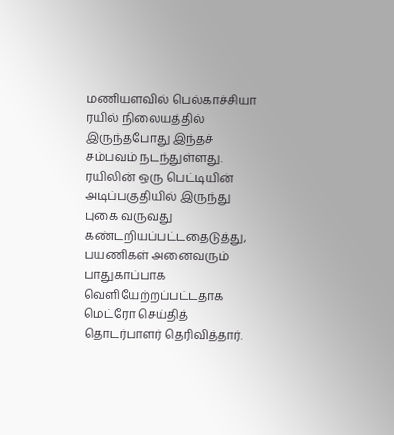மணியளவில் பெல்காச்சியா ரயில் நிலையத்தில் இருந்தபோது இந்தச் சம்பவம் நடந்துள்ளது.
ரயிலின் ஒரு பெட்டியின் அடிப்பகுதியில் இருந்து புகை வருவது கண்டறியப்பட்டதைடுத்து, பயணிகள் அனைவரும் பாதுகாப்பாக வெளியேற்றப்பட்டதாக மெட்ரோ செய்தித் தொடர்பாளர் தெரிவித்தார்.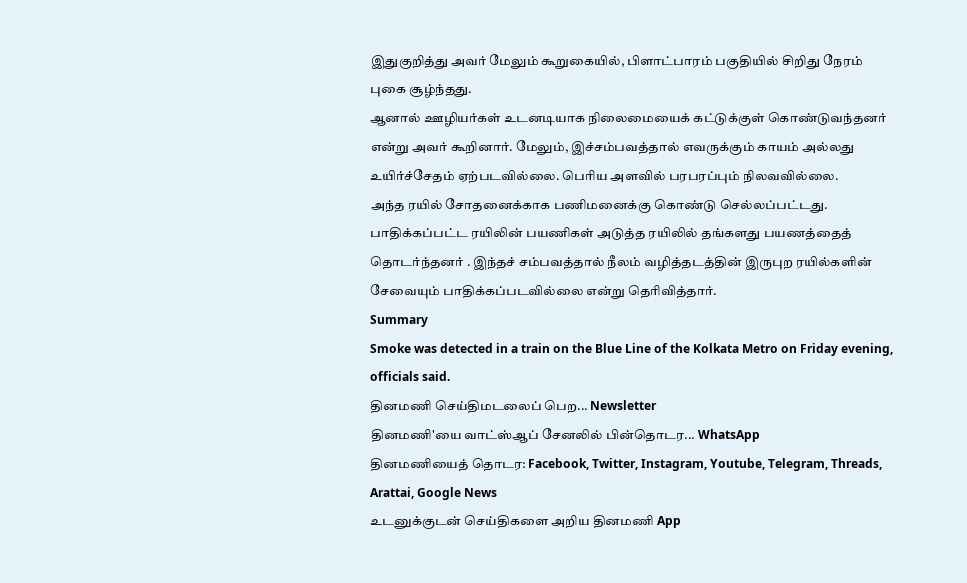இதுகுறித்து அவர் மேலும் கூறுகையில், பிளாட்பாரம் பகுதியில் சிறிது நேரம் புகை சூழ்ந்தது.
ஆனால் ஊழியர்கள் உடனடியாக நிலைமையைக் கட்டுக்குள் கொண்டுவந்தனர் என்று அவர் கூறினார். மேலும், இச்சம்பவத்தால் எவருக்கும் காயம் அல்லது உயிர்ச்சேதம் ஏற்படவில்லை. பெரிய அளவில் பரபரப்பும் நிலவவில்லை.
அந்த ரயில் சோதனைக்காக பணிமனைக்கு கொண்டு செல்லப்பட்டது.
பாதிக்கப்பட்ட ரயிலின் பயணிகள் அடுத்த ரயிலில் தங்களது பயணத்தைத் தொடர்ந்தனர் . இந்தச் சம்பவத்தால் நீலம் வழித்தடத்தின் இருபுற ரயில்களின் சேவையும் பாதிக்கப்படவில்லை என்று தெரிவித்தார்.
Summary
Smoke was detected in a train on the Blue Line of the Kolkata Metro on Friday evening, officials said.
தினமணி செய்திமடலைப் பெற... Newsletter
தினமணி'யை வாட்ஸ்ஆப் சேனலில் பின்தொடர... WhatsApp
தினமணியைத் தொடர: Facebook, Twitter, Instagram, Youtube, Telegram, Threads, Arattai, Google News
உடனுக்குடன் செய்திகளை அறிய தினமணி App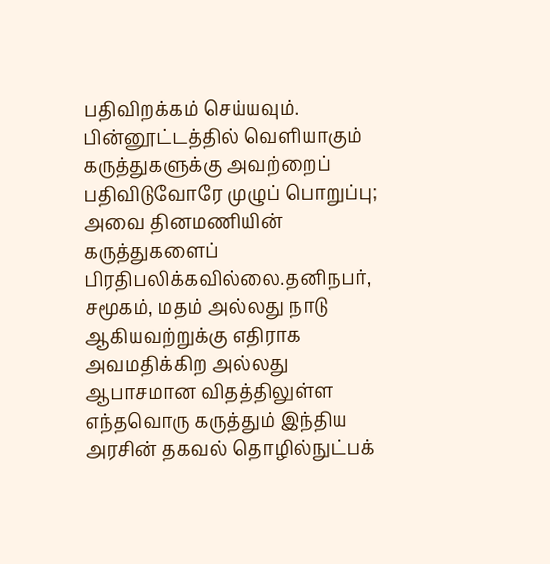பதிவிறக்கம் செய்யவும்.
பின்னூட்டத்தில் வெளியாகும் கருத்துகளுக்கு அவற்றைப் பதிவிடுவோரே முழுப் பொறுப்பு; அவை தினமணியின் கருத்துகளைப் பிரதிபலிக்கவில்லை.தனிநபர், சமூகம், மதம் அல்லது நாடு ஆகியவற்றுக்கு எதிராக அவமதிக்கிற அல்லது ஆபாசமான விதத்திலுள்ள எந்தவொரு கருத்தும் இந்திய அரசின் தகவல் தொழில்நுட்பக்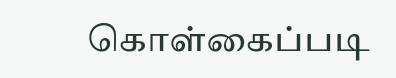கொள்கைப்படி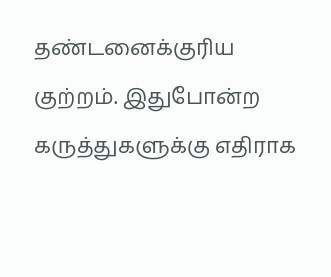தண்டனைக்குரிய குற்றம். இதுபோன்ற கருத்துகளுக்கு எதிராக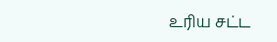உரிய சட்ட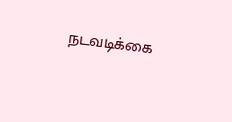நடவடிக்கை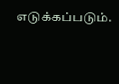எடுக்கப்படும்.